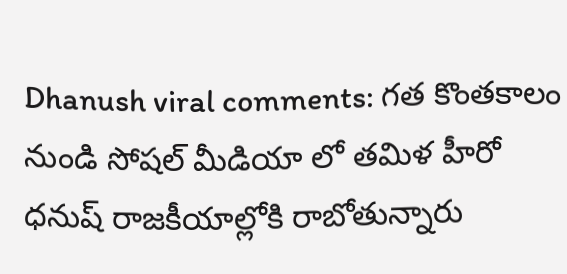Dhanush viral comments: గత కొంతకాలం నుండి సోషల్ మీడియా లో తమిళ హీరో ధనుష్ రాజకీయాల్లోకి రాబోతున్నారు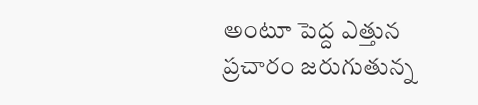అంటూ పెద్ద ఎత్తున ప్రచారం జరుగుతున్న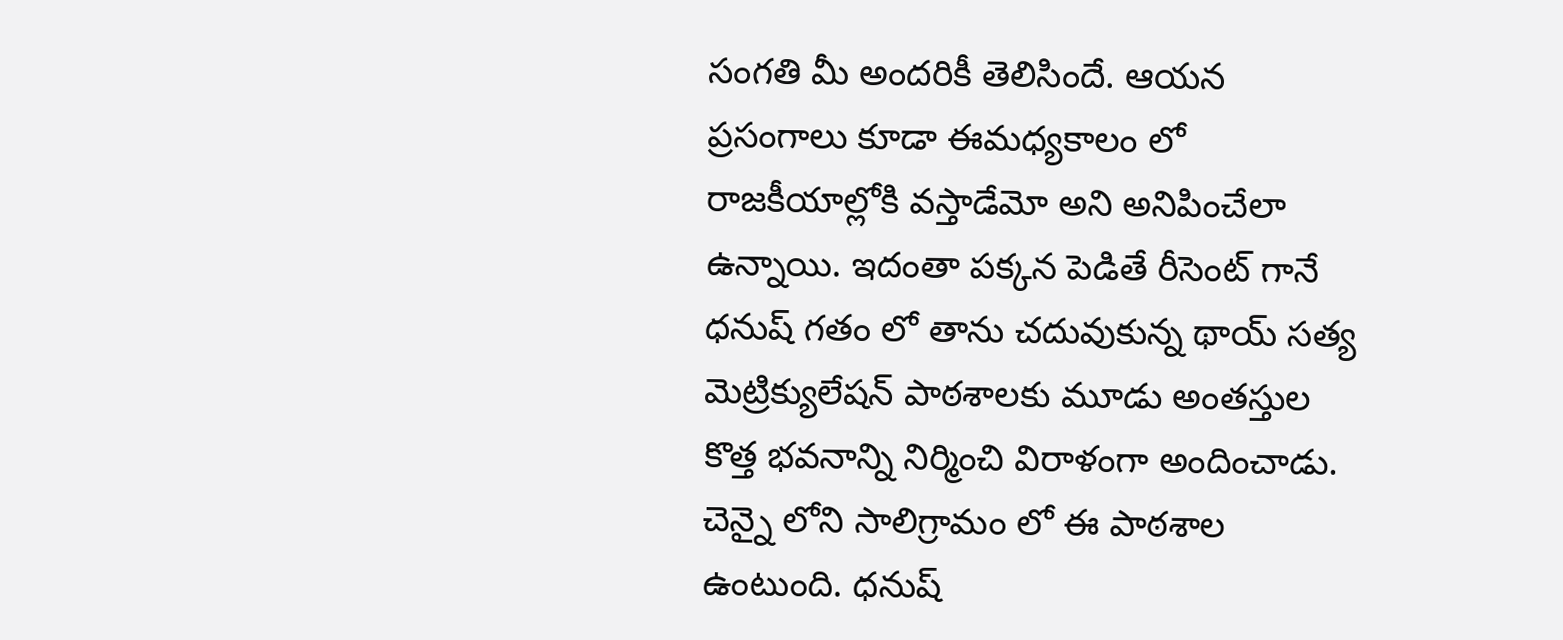సంగతి మీ అందరికీ తెలిసిందే. ఆయన ప్రసంగాలు కూడా ఈమధ్యకాలం లో రాజకీయాల్లోకి వస్తాడేమో అని అనిపించేలా ఉన్నాయి. ఇదంతా పక్కన పెడితే రీసెంట్ గానే ధనుష్ గతం లో తాను చదువుకున్న థాయ్ సత్య మెట్రిక్యులేషన్ పాఠశాలకు మూడు అంతస్తుల కొత్త భవనాన్ని నిర్మించి విరాళంగా అందించాడు. చెన్నై లోని సాలిగ్రామం లో ఈ పాఠశాల ఉంటుంది. ధనుష్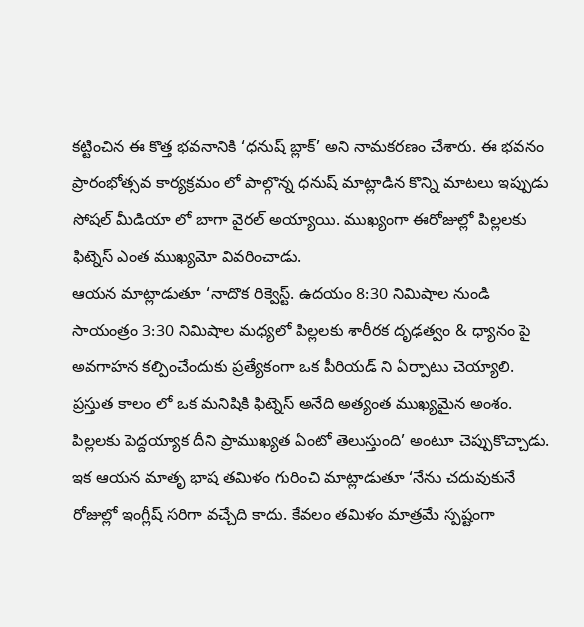కట్టించిన ఈ కొత్త భవనానికి ‘ధనుష్ బ్లాక్’ అని నామకరణం చేశారు. ఈ భవనం ప్రారంభోత్సవ కార్యక్రమం లో పాల్గొన్న ధనుష్ మాట్లాడిన కొన్ని మాటలు ఇప్పుడు సోషల్ మీడియా లో బాగా వైరల్ అయ్యాయి. ముఖ్యంగా ఈరోజుల్లో పిల్లలకు ఫిట్నెస్ ఎంత ముఖ్యమో వివరించాడు.
ఆయన మాట్లాడుతూ ‘నాదొక రిక్వెస్ట్. ఉదయం 8:30 నిమిషాల నుండి సాయంత్రం 3:30 నిమిషాల మధ్యలో పిల్లలకు శారీరక దృఢత్వం & ధ్యానం పై అవగాహన కల్పించేందుకు ప్రత్యేకంగా ఒక పీరియడ్ ని ఏర్పాటు చెయ్యాలి. ప్రస్తుత కాలం లో ఒక మనిషికి ఫిట్నెస్ అనేది అత్యంత ముఖ్యమైన అంశం. పిల్లలకు పెద్దయ్యాక దీని ప్రాముఖ్యత ఏంటో తెలుస్తుంది’ అంటూ చెప్పుకొచ్చాడు. ఇక ఆయన మాతృ భాష తమిళం గురించి మాట్లాడుతూ ‘నేను చదువుకునే రోజుల్లో ఇంగ్లీష్ సరిగా వచ్చేది కాదు. కేవలం తమిళం మాత్రమే స్పష్టంగా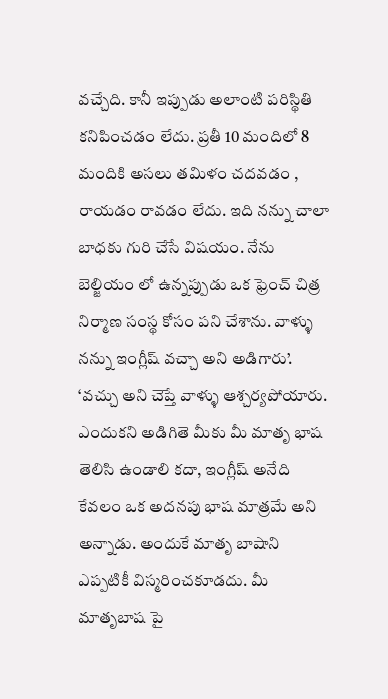వచ్చేది. కానీ ఇప్పుడు అలాంటి పరిస్థితి కనిపించడం లేదు. ప్రతీ 10 మందిలో 8 మందికి అసలు తమిళం చదవడం , రాయడం రావడం లేదు. ఇది నన్ను చాలా బాధకు గురి చేసే విషయం. నేను బెల్జియం లో ఉన్నప్పుడు ఒక ఫ్రెంచ్ చిత్ర నిర్మాణ సంస్థ కోసం పని చేశాను. వాళ్ళు నన్ను ఇంగ్లీష్ వచ్చా అని అడిగారు’.
‘వచ్చు అని చెప్తే వాళ్ళు ఆశ్చర్యపోయారు. ఎందుకని అడిగితె మీకు మీ మాతృ భాష తెలిసి ఉండాలి కదా, ఇంగ్లీష్ అనేది కేవలం ఒక అదనపు భాష మాత్రమే అని అన్నాడు. అందుకే మాతృ బాషాని ఎప్పటికీ విస్మరించకూడదు. మీ మాతృబాష పై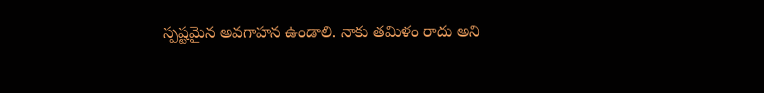స్పష్టమైన అవగాహన ఉండాలి. నాకు తమిళం రాదు అని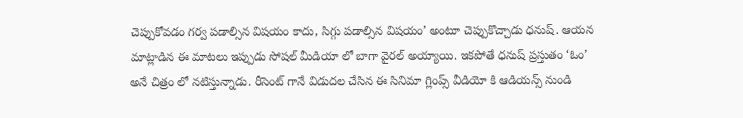చెప్పుకోవడం గర్వ పడాల్సిన విషయం కాదు, సిగ్గు పడాల్సిన విషయం’ అంటూ చెప్పుకొచ్చాడు ధనుష్. ఆయన మాట్లాడిన ఈ మాటలు ఇప్పుడు సోషల్ మీడియా లో బాగా వైరల్ అయ్యాయి. ఇకపోతే ధనుష్ ప్రస్తుతం ‘ఓం’ అనే చిత్రం లో నటిస్తున్నాడు. రీసెంట్ గానే విడుదల చేసిన ఈ సినిమా గ్లింప్స్ వీడియో కి ఆడియన్స్ నుండి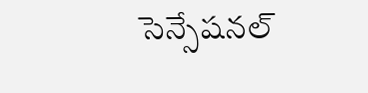సెన్సేషనల్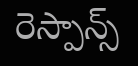రెస్పాన్స్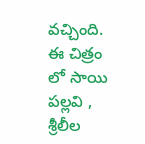వచ్చింది. ఈ చిత్రం లో సాయి పల్లవి , శ్రీలీల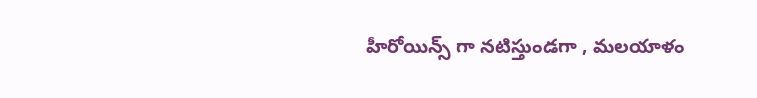హీరోయిన్స్ గా నటిస్తుండగా , మలయాళం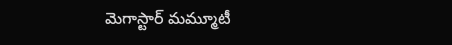మెగాస్టార్ మమ్మూటీ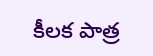కీలక పాత్ర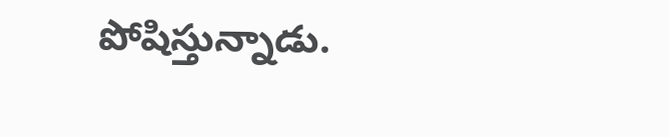పోషిస్తున్నాడు.